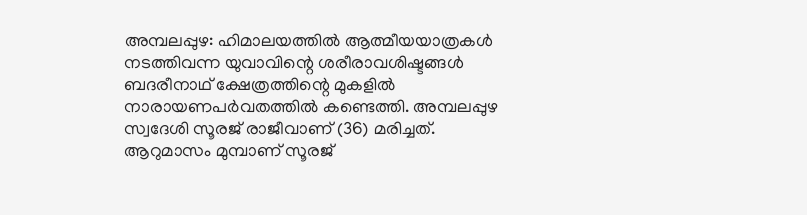അമ്പലപ്പുഴ: ഹിമാലയത്തിൽ ആത്മീയയാത്രകൾ നടത്തിവന്ന യുവാവിന്റെ ശരീരാവശിഷ്ടങ്ങൾ ബദരീനാഥ് ക്ഷേത്രത്തിന്റെ മുകളിൽ നാരായണപർവതത്തിൽ കണ്ടെത്തി. അമ്പലപ്പുഴ സ്വദേശി സൂരജ് രാജീവാണ് (36) മരിച്ചത്. ആറുമാസം മുമ്പാണ് സൂരജ്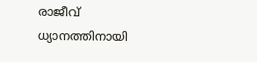രാജീവ് ധ്യാനത്തിനായി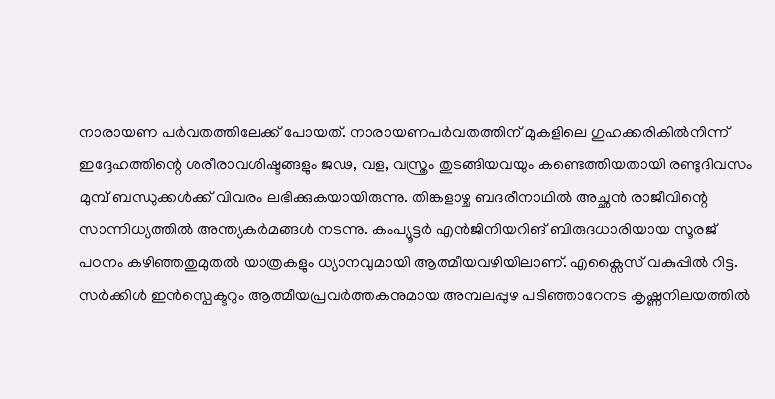നാരായണ പർവതത്തിലേക്ക് പോയത്. നാരായണപർവതത്തിന് മുകളിലെ ഗുഹക്കരികിൽനിന്ന് ഇദ്ദേഹത്തിന്റെ ശരീരാവശിഷ്ടങ്ങളും ജഢ, വള, വസ്ത്രം തുടങ്ങിയവയും കണ്ടെത്തിയതായി രണ്ടുദിവസം മുമ്പ് ബന്ധുക്കൾക്ക് വിവരം ലഭിക്കുകയായിരുന്നു. തിങ്കളാഴ്ച ബദരീനാഥിൽ അച്ഛൻ രാജീവിന്റെ സാന്നിധ്യത്തിൽ അന്ത്യകർമങ്ങൾ നടന്നു. കംപ്യൂട്ടർ എൻജിനിയറിങ് ബിരുദധാരിയായ സൂരജ് പഠനം കഴിഞ്ഞതുമുതൽ യാത്രകളും ധ്യാനവുമായി ആത്മീയവഴിയിലാണ്. എക്സൈസ് വകുപ്പിൽ റിട്ട. സർക്കിൾ ഇൻസ്പെക്ടറും ആത്മീയപ്രവർത്തകനുമായ അമ്പലപ്പുഴ പടിഞ്ഞാറേനട കൃഷ്ണനിലയത്തിൽ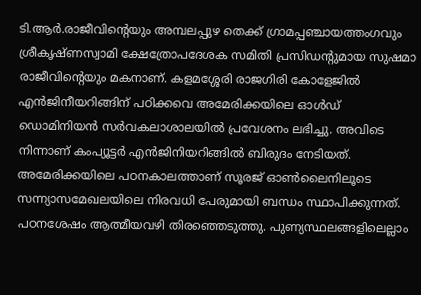ടി.ആർ.രാജീവിന്റെയും അമ്പലപ്പുഴ തെക്ക് ഗ്രാമപ്പഞ്ചായത്തംഗവും ശ്രീകൃഷ്ണസ്വാമി ക്ഷേത്രോപദേശക സമിതി പ്രസിഡന്റുമായ സുഷമാ രാജീവിന്റെയും മകനാണ്. കളമശ്ശേരി രാജഗിരി കോളേജിൽ എൻജിനീയറിങ്ങിന് പഠിക്കവെ അമേരിക്കയിലെ ഓൾഡ് ഡൊമിനിയൻ സർവകലാശാലയിൽ പ്രവേശനം ലഭിച്ചു. അവിടെ നിന്നാണ് കംപ്യൂട്ടർ എൻജിനിയറിങ്ങിൽ ബിരുദം നേടിയത്. അമേരിക്കയിലെ പഠനകാലത്താണ് സൂരജ് ഓൺലൈനിലൂടെ സന്ന്യാസമേഖലയിലെ നിരവധി പേരുമായി ബന്ധം സ്ഥാപിക്കുന്നത്. പഠനശേഷം ആത്മീയവഴി തിരഞ്ഞെടുത്തു. പുണ്യസ്ഥലങ്ങളിലെല്ലാം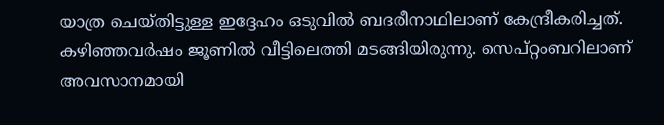യാത്ര ചെയ്തിട്ടുള്ള ഇദ്ദേഹം ഒടുവിൽ ബദരീനാഥിലാണ് കേന്ദ്രീകരിച്ചത്. കഴിഞ്ഞവർഷം ജൂണിൽ വീട്ടിലെത്തി മടങ്ങിയിരുന്നു. സെപ്റ്റംബറിലാണ് അവസാനമായി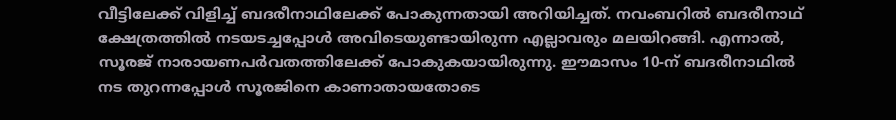വീട്ടിലേക്ക് വിളിച്ച് ബദരീനാഥിലേക്ക് പോകുന്നതായി അറിയിച്ചത്. നവംബറിൽ ബദരീനാഥ് ക്ഷേത്രത്തിൽ നടയടച്ചപ്പോൾ അവിടെയുണ്ടായിരുന്ന എല്ലാവരും മലയിറങ്ങി. എന്നാൽ, സൂരജ് നാരായണപർവതത്തിലേക്ക് പോകുകയായിരുന്നു. ഈമാസം 10-ന് ബദരീനാഥിൽ നട തുറന്നപ്പോൾ സൂരജിനെ കാണാതായതോടെ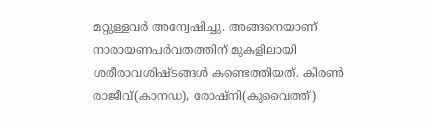മറ്റുള്ളവർ അന്വേഷിച്ചു. അങ്ങനെയാണ് നാരായണപർവതത്തിന് മുകളിലായി ശരീരാവശിഷ്ടങ്ങൾ കണ്ടെത്തിയത്. കിരൺ രാജീവ്(കാനഡ), രോഷ്നി(കുവൈത്ത്)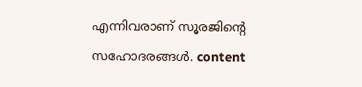എന്നിവരാണ് സൂരജിന്റെ സഹോദരങ്ങൾ. content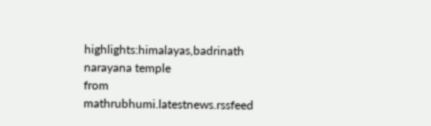highlights:himalayas,badrinath narayana temple
from mathrubhumi.latestnews.rssfeed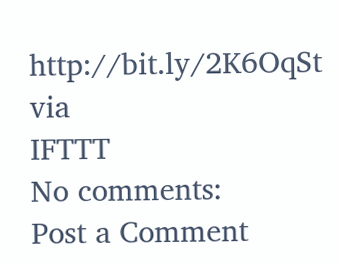http://bit.ly/2K6OqSt
via
IFTTT
No comments:
Post a Comment